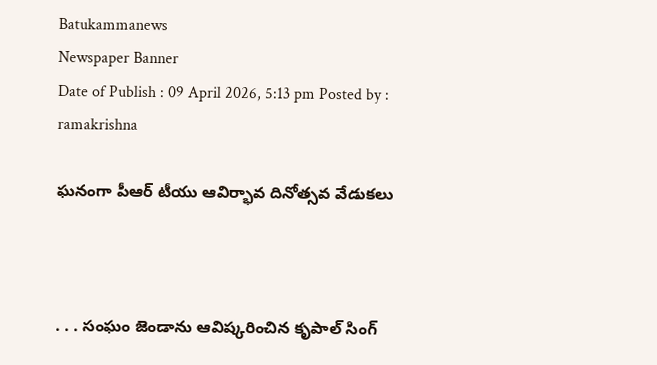Batukammanews
Newspaper Banner
Date of Publish : 09 April 2026, 5:13 pm Posted by : ramakrishna

ఘనంగా పీఆర్ టీయు ఆవిర్భావ దినోత్సవ వేడుకలు



. . . సంఘం జెండాను ఆవిష్కరించిన కృపాల్ సింగ్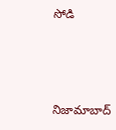సోడి



నిజామాబాద్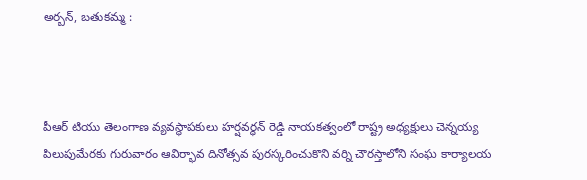అర్బన్, బతుకమ్మ :



పీఆర్ టియు తెలంగాణ వ్యవస్థాపకులు హర్షవర్ధన్ రెడ్డి నాయకత్వంలో రాష్ట్ర అధ్యక్షులు చెన్నయ్య పిలుపుమేరకు గురువారం ఆవిర్భావ దినోత్సవ పురస్కరించుకొని వర్ని చౌరస్తాలోని సంఘ కార్యాలయ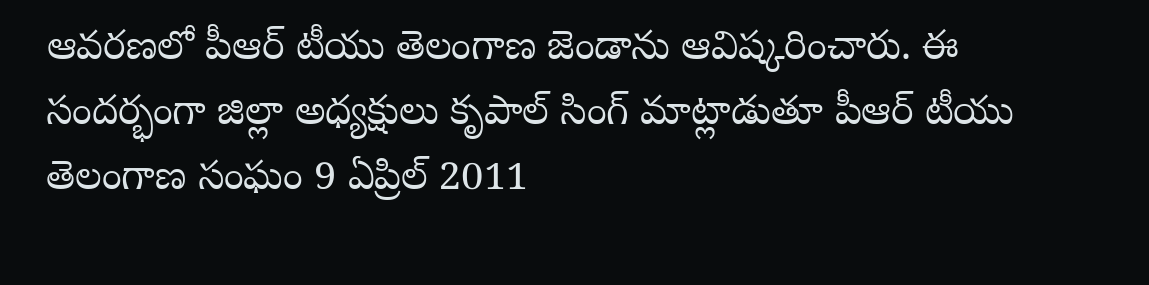ఆవరణలో పీఆర్ టీయు తెలంగాణ జెండాను ఆవిష్కరించారు. ఈ సందర్భంగా జిల్లా అధ్యక్షులు కృపాల్ సింగ్ మాట్లాడుతూ పీఆర్ టీయు తెలంగాణ సంఘం 9 ఏప్రిల్ 2011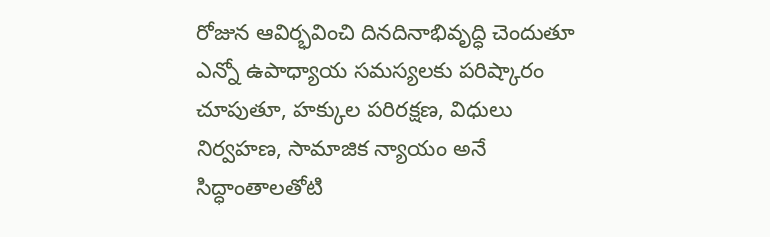రోజున ఆవిర్భవించి దినదినాభివృద్ధి చెందుతూ ఎన్నో ఉపాధ్యాయ సమస్యలకు పరిష్కారం చూపుతూ, హక్కుల పరిరక్షణ, విధులు నిర్వహణ, సామాజిక న్యాయం అనే సిద్ధాంతాలతోటి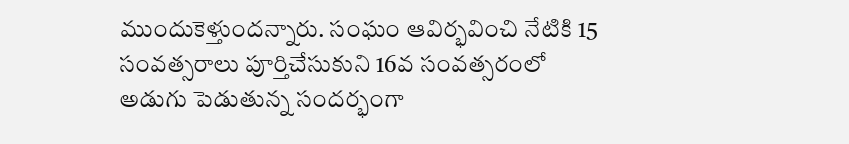ముందుకెళ్తుందన్నారు. సంఘం ఆవిర్భవించి నేటికి 15 సంవత్సరాలు పూర్తిచేసుకుని 16వ సంవత్సరంలో అడుగు పెడుతున్న సందర్భంగా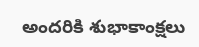అందరికి శుభాకాంక్షలు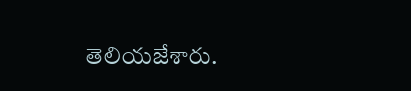తెలియజేశారు.